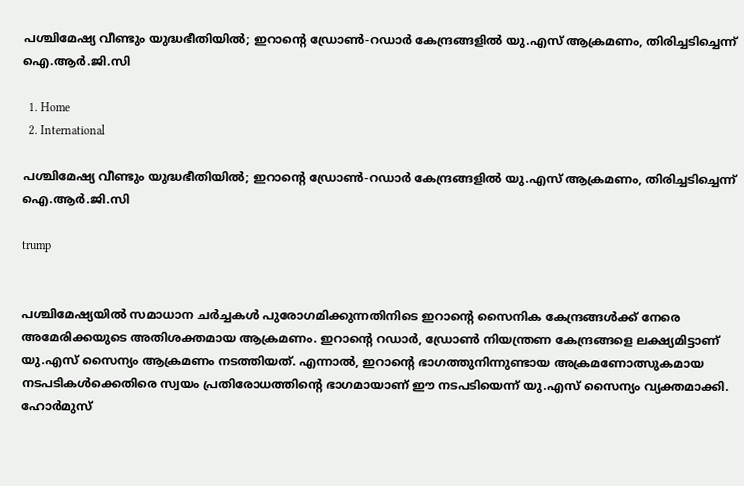പശ്ചിമേഷ്യ വീണ്ടും യുദ്ധഭീതിയിൽ; ഇറാന്റെ ഡ്രോൺ-റഡാർ കേന്ദ്രങ്ങളിൽ യു.എസ് ആക്രമണം, തിരിച്ചടിച്ചെന്ന് ഐ.ആർ.ജി.സി

  1. Home
  2. International

പശ്ചിമേഷ്യ വീണ്ടും യുദ്ധഭീതിയിൽ; ഇറാന്റെ ഡ്രോൺ-റഡാർ കേന്ദ്രങ്ങളിൽ യു.എസ് ആക്രമണം, തിരിച്ചടിച്ചെന്ന് ഐ.ആർ.ജി.സി

trump


പശ്ചിമേഷ്യയിൽ സമാധാന ചർച്ചകൾ പുരോഗമിക്കുന്നതിനിടെ ഇറാന്റെ സൈനിക കേന്ദ്രങ്ങൾക്ക് നേരെ അമേരിക്കയുടെ അതിശക്തമായ ആക്രമണം. ഇറാന്റെ റഡാർ, ഡ്രോൺ നിയന്ത്രണ കേന്ദ്രങ്ങളെ ലക്ഷ്യമിട്ടാണ് യു.എസ് സൈന്യം ആക്രമണം നടത്തിയത്. എന്നാൽ, ഇറാന്റെ ഭാഗത്തുനിന്നുണ്ടായ അക്രമണോത്സുകമായ നടപടികൾക്കെതിരെ സ്വയം പ്രതിരോധത്തിന്റെ ഭാഗമായാണ് ഈ നടപടിയെന്ന് യു.എസ് സൈന്യം വ്യക്തമാക്കി. ഹോർമുസ്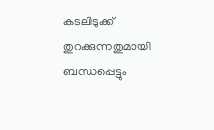കടലിടുക്ക് തുറക്കുന്നതുമായി ബന്ധപ്പെട്ടും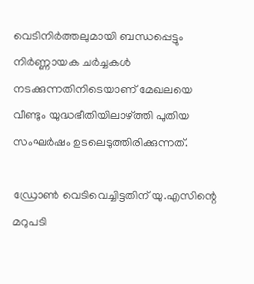വെടിനിർത്തലുമായി ബന്ധപ്പെട്ടും നിർണ്ണായക ചർച്ചകൾ നടക്കുന്നതിനിടെയാണ് മേഖലയെ വീണ്ടും യുദ്ധഭീതിയിലാഴ്ത്തി പുതിയ സംഘർഷം ഉടലെടുത്തിരിക്കുന്നത്.

ഡ്രോൺ വെടിവെച്ചിട്ടതിന് യു.എസിന്റെ മറുപടി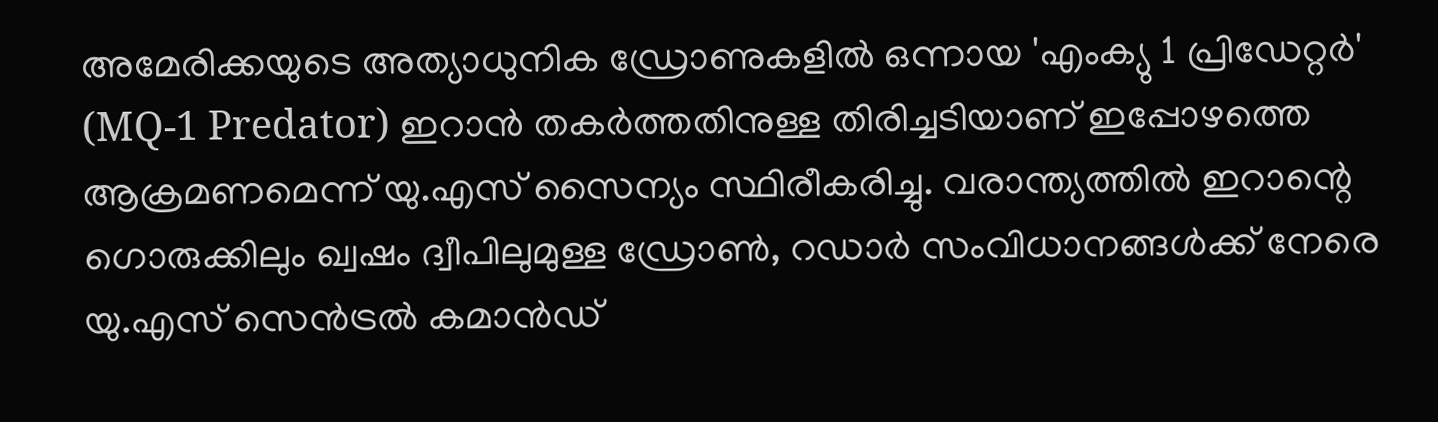അമേരിക്കയുടെ അത്യാധുനിക ഡ്രോണുകളിൽ ഒന്നായ 'എംക്യു 1 പ്രിഡേറ്റർ' (MQ-1 Predator) ഇറാൻ തകർത്തതിനുള്ള തിരിച്ചടിയാണ് ഇപ്പോഴത്തെ ആക്രമണമെന്ന് യു.എസ് സൈന്യം സ്ഥിരീകരിച്ചു. വരാന്ത്യത്തിൽ ഇറാന്റെ ഗൊരുക്കിലും ഖ്വഷം ദ്വീപിലുമുള്ള ഡ്രോൺ, റഡാർ സംവിധാനങ്ങൾക്ക് നേരെ യു.എസ് സെൻട്രൽ കമാൻഡ്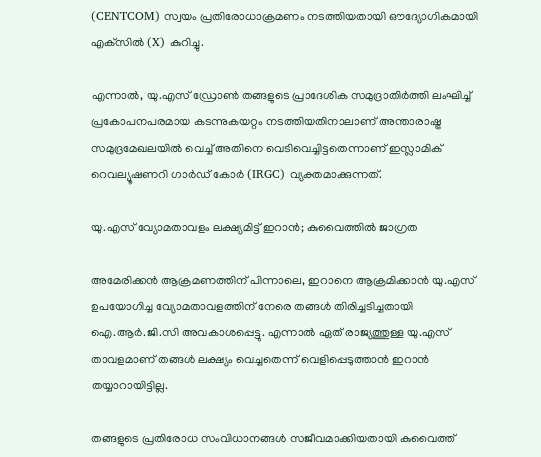(CENTCOM) സ്വയം പ്രതിരോധാക്രമണം നടത്തിയതായി ഔദ്യോഗികമായി എക്‌സിൽ (X) കുറിച്ചു.

എന്നാൽ, യു.എസ് ഡ്രോൺ തങ്ങളുടെ പ്രാദേശിക സമുദ്രാതിർത്തി ലംഘിച്ച് പ്രകോപനപരമായ കടന്നുകയറ്റം നടത്തിയതിനാലാണ് അന്താരാഷ്ട്ര സമുദ്രമേഖലയിൽ വെച്ച് അതിനെ വെടിവെച്ചിട്ടതെന്നാണ് ഇസ്ലാമിക് റെവല്യൂഷണറി ഗാർഡ് കോർ (IRGC) വ്യക്തമാക്കുന്നത്.

യു.എസ് വ്യോമതാവളം ലക്ഷ്യമിട്ട് ഇറാൻ; കുവൈത്തിൽ ജാഗ്രത

അമേരിക്കൻ ആക്രമണത്തിന് പിന്നാലെ, ഇറാനെ ആക്രമിക്കാൻ യു.എസ് ഉപയോഗിച്ച വ്യോമതാവളത്തിന് നേരെ തങ്ങൾ തിരിച്ചടിച്ചതായി ഐ.ആർ.ജി.സി അവകാശപ്പെട്ടു. എന്നാൽ ഏത് രാജ്യത്തുള്ള യു.എസ് താവളമാണ് തങ്ങൾ ലക്ഷ്യം വെച്ചതെന്ന് വെളിപ്പെടുത്താൻ ഇറാൻ തയ്യാറായിട്ടില്ല.

തങ്ങളുടെ പ്രതിരോധ സംവിധാനങ്ങൾ സജീവമാക്കിയതായി കുവൈത്ത്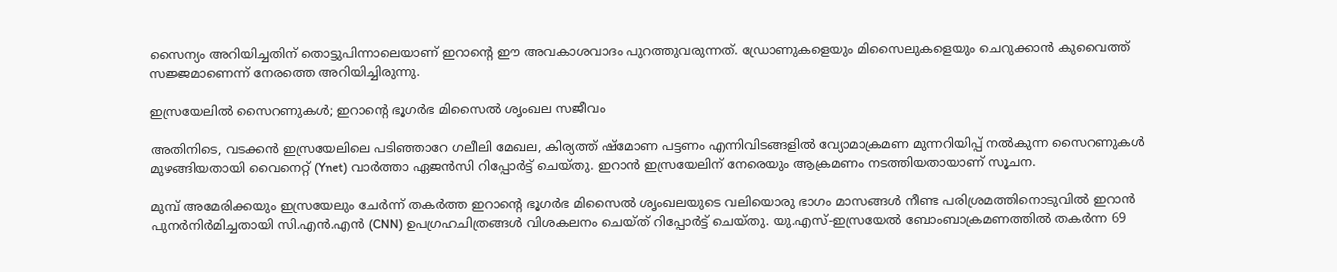സൈന്യം അറിയിച്ചതിന് തൊട്ടുപിന്നാലെയാണ് ഇറാന്റെ ഈ അവകാശവാദം പുറത്തുവരുന്നത്. ഡ്രോണുകളെയും മിസൈലുകളെയും ചെറുക്കാൻ കുവൈത്ത് സജ്ജമാണെന്ന് നേരത്തെ അറിയിച്ചിരുന്നു.

ഇസ്രയേലിൽ സൈറണുകൾ; ഇറാന്റെ ഭൂഗർഭ മിസൈൽ ശൃംഖല സജീവം

അതിനിടെ, വടക്കൻ ഇസ്രയേലിലെ പടിഞ്ഞാറേ ഗലീലി മേഖല, കിര്യത്ത് ഷ്മോണ പട്ടണം എന്നിവിടങ്ങളിൽ വ്യോമാക്രമണ മുന്നറിയിപ്പ് നൽകുന്ന സൈറണുകൾ മുഴങ്ങിയതായി വൈനെറ്റ് (Ynet) വാർത്താ ഏജൻസി റിപ്പോർട്ട് ചെയ്തു. ഇറാൻ ഇസ്രയേലിന് നേരെയും ആക്രമണം നടത്തിയതായാണ് സൂചന.

മുമ്പ് അമേരിക്കയും ഇസ്രയേലും ചേർന്ന് തകർത്ത ഇറാന്റെ ഭൂഗർഭ മിസൈൽ ശൃംഖലയുടെ വലിയൊരു ഭാഗം മാസങ്ങൾ നീണ്ട പരിശ്രമത്തിനൊടുവിൽ ഇറാൻ പുനർനിർമിച്ചതായി സി.എൻ.എൻ (CNN) ഉപഗ്രഹചിത്രങ്ങൾ വിശകലനം ചെയ്ത് റിപ്പോർട്ട് ചെയ്തു. യു.എസ്-ഇസ്രയേൽ ബോംബാക്രമണത്തിൽ തകർന്ന 69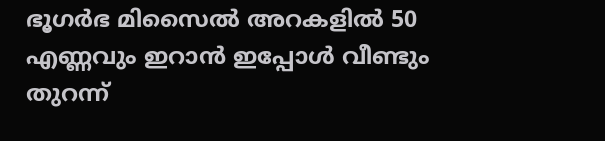ഭൂഗർഭ മിസൈൽ അറകളിൽ 50 എണ്ണവും ഇറാൻ ഇപ്പോൾ വീണ്ടും തുറന്ന്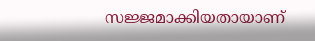സജ്ജമാക്കിയതായാണ്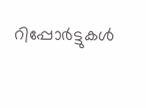റിപ്പോർട്ടുകൾ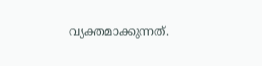വ്യക്തമാക്കുന്നത്.